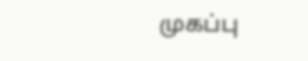முகப்பு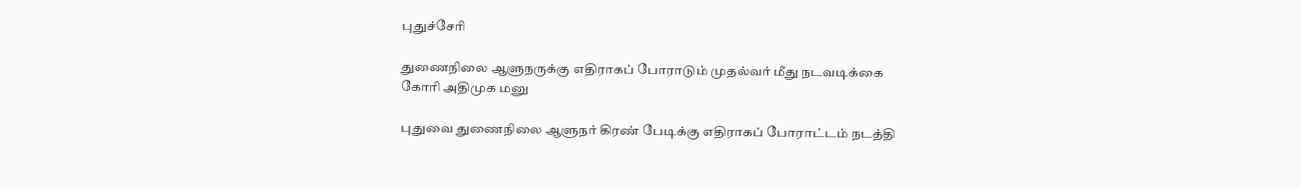புதுச்சேரி

துணைநிலை ஆளுநருக்கு எதிராகப் போராடும் முதல்வர் மீது நடவடிக்கை கோரி அதிமுக மனு

புதுவை துணைநிலை ஆளுநர் கிரண் பேடிக்கு எதிராகப் போராட்டம் நடத்தி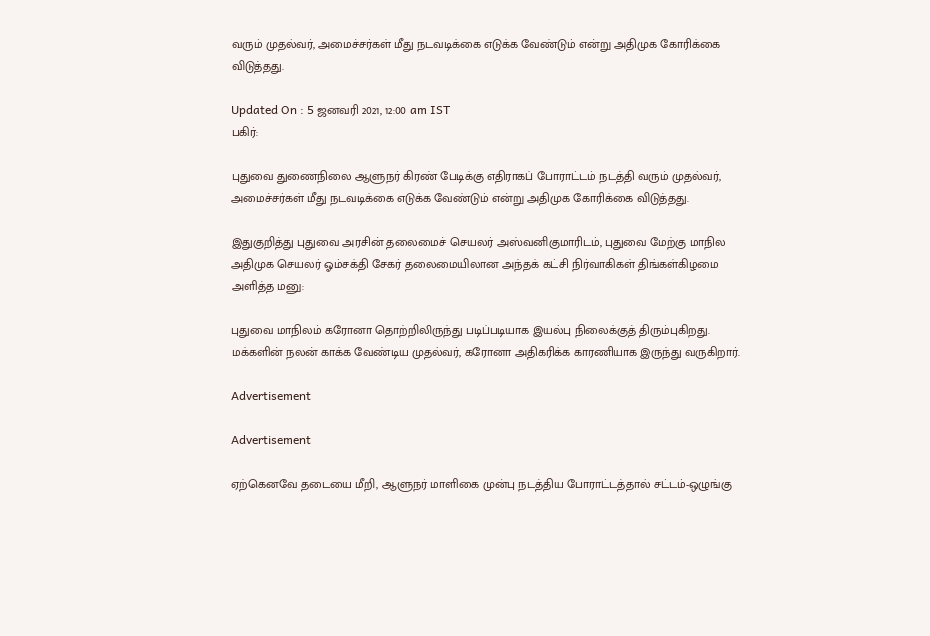வரும் முதல்வர், அமைச்சர்கள் மீது நடவடிக்கை எடுக்க வேண்டும் என்று அதிமுக கோரிக்கை விடுத்தது.

Updated On : 5 ஜனவரி 2021, 12:00 am IST
பகிர்:

புதுவை துணைநிலை ஆளுநர் கிரண் பேடிக்கு எதிராகப் போராட்டம் நடத்தி வரும் முதல்வர், அமைச்சர்கள் மீது நடவடிக்கை எடுக்க வேண்டும் என்று அதிமுக கோரிக்கை விடுத்தது.

இதுகுறித்து புதுவை அரசின் தலைமைச் செயலர் அஸ்வனிகுமாரிடம், புதுவை மேற்கு மாநில அதிமுக செயலர் ஓம்சக்தி சேகர் தலைமையிலான அந்தக் கட்சி நிர்வாகிகள் திங்கள்கிழமை அளித்த மனு:

புதுவை மாநிலம் கரோனா தொற்றிலிருந்து படிப்படியாக இயல்பு நிலைக்குத் திரும்புகிறது. மக்களின் நலன் காக்க வேண்டிய முதல்வர், கரோனா அதிகரிக்க காரணியாக இருந்து வருகிறார்.

Advertisement

Advertisement

ஏற்கெனவே தடையை மீறி, ஆளுநர் மாளிகை முன்பு நடத்திய போராட்டத்தால் சட்டம்-ஒழுங்கு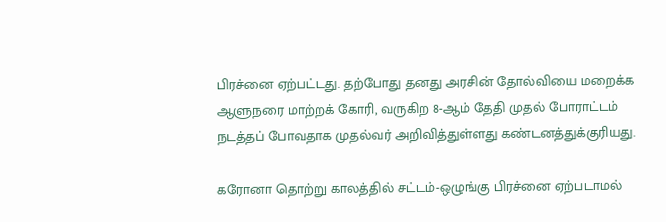பிரச்னை ஏற்பட்டது. தற்போது தனது அரசின் தோல்வியை மறைக்க ஆளுநரை மாற்றக் கோரி, வருகிற 8-ஆம் தேதி முதல் போராட்டம் நடத்தப் போவதாக முதல்வர் அறிவித்துள்ளது கண்டனத்துக்குரியது.

கரோனா தொற்று காலத்தில் சட்டம்-ஒழுங்கு பிரச்னை ஏற்படாமல்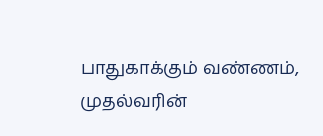பாதுகாக்கும் வண்ணம், முதல்வரின்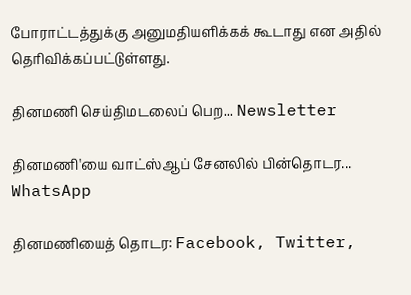போராட்டத்துக்கு அனுமதியளிக்கக் கூடாது என அதில் தெரிவிக்கப்பட்டுள்ளது.

தினமணி செய்திமடலைப் பெற... Newsletter

தினமணி'யை வாட்ஸ்ஆப் சேனலில் பின்தொடர... WhatsApp

தினமணியைத் தொடர: Facebook, Twitter,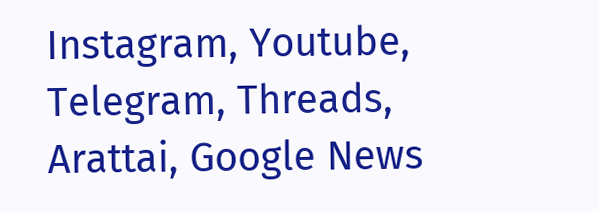Instagram, Youtube, Telegram, Threads, Arattai, Google News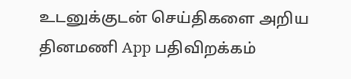உடனுக்குடன் செய்திகளை அறிய தினமணி App பதிவிறக்கம்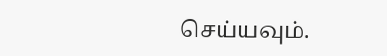செய்யவும்.